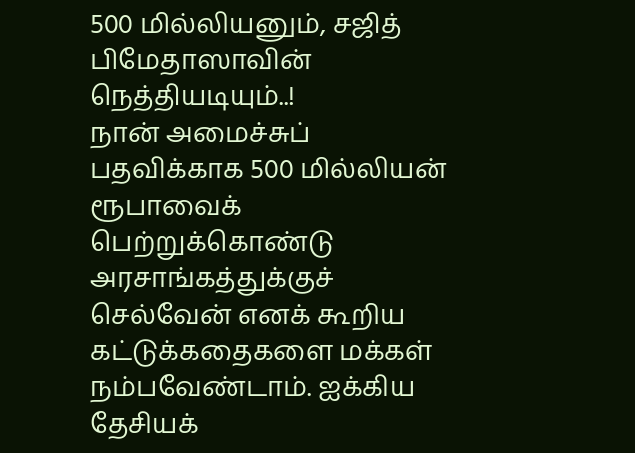500 மில்லியனும், சஜித் பிமேதாஸாவின் நெத்தியடியும்..!
நான் அமைச்சுப் பதவிக்காக 500 மில்லியன் ரூபாவைக் பெற்றுக்கொண்டு அரசாங்கத்துக்குச் செல்வேன் எனக் கூறிய கட்டுக்கதைகளை மக்கள் நம்பவேண்டாம். ஐக்கிய தேசியக்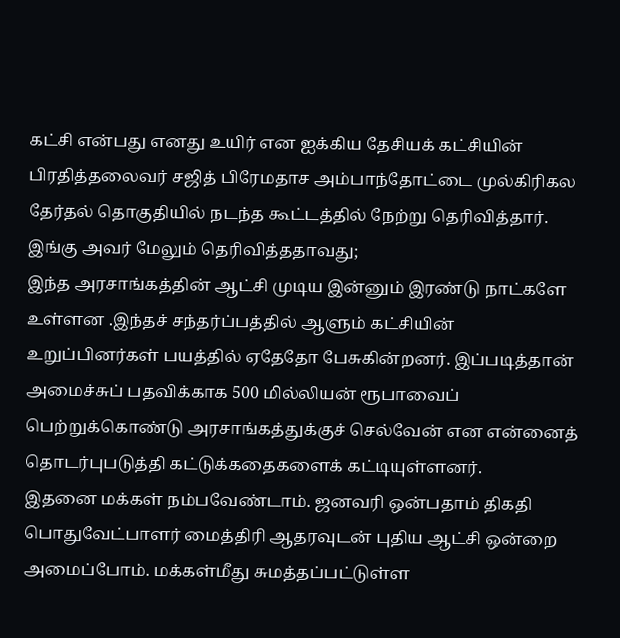கட்சி என்பது எனது உயிர் என ஐக்கிய தேசியக் கட்சியின் பிரதித்தலைவர் சஜித் பிரேமதாச அம்பாந்தோட்டை முல்கிரிகல தேர்தல் தொகுதியில் நடந்த கூட்டத்தில் நேற்று தெரிவித்தார்.
இங்கு அவர் மேலும் தெரிவித்ததாவது;
இந்த அரசாங்கத்தின் ஆட்சி முடிய இன்னும் இரண்டு நாட்களே உள்ளன .இந்தச் சந்தர்ப்பத்தில் ஆளும் கட்சியின் உறுப்பினர்கள் பயத்தில் ஏதேதோ பேசுகின்றனர். இப்படித்தான் அமைச்சுப் பதவிக்காக 500 மில்லியன் ரூபாவைப் பெற்றுக்கொண்டு அரசாங்கத்துக்குச் செல்வேன் என என்னைத் தொடர்புபடுத்தி கட்டுக்கதைகளைக் கட்டியுள்ளனர்.
இதனை மக்கள் நம்பவேண்டாம். ஜனவரி ஒன்பதாம் திகதி பொதுவேட்பாளர் மைத்திரி ஆதரவுடன் புதிய ஆட்சி ஒன்றை அமைப்போம். மக்கள்மீது சுமத்தப்பட்டுள்ள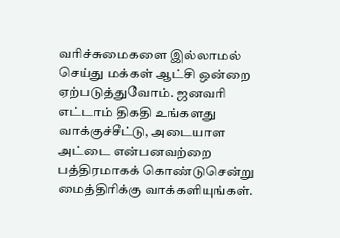வரிச்சுமைகளை இல்லாமல் செய்து மக்கள் ஆட்சி ஒன்றை ஏற்படுத்துவோம். ஜனவரி எட்டாம் திகதி உங்களது வாக்குச்சீட்டு, அடையாள அட்டை என்பனவற்றை பத்திரமாகக் கொண்டுசென்று மைத்திரிக்கு வாக்களியுங்கள்.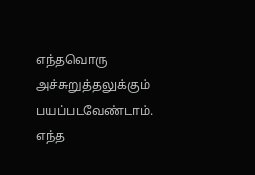எந்தவொரு அச்சுறுத்தலுக்கும் பயப்படவேண்டாம். எந்த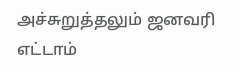அச்சுறுத்தலும் ஜனவரி எட்டாம்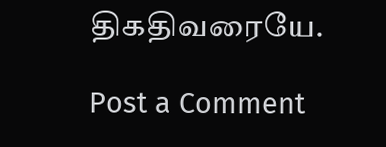திகதிவரையே.

Post a Comment